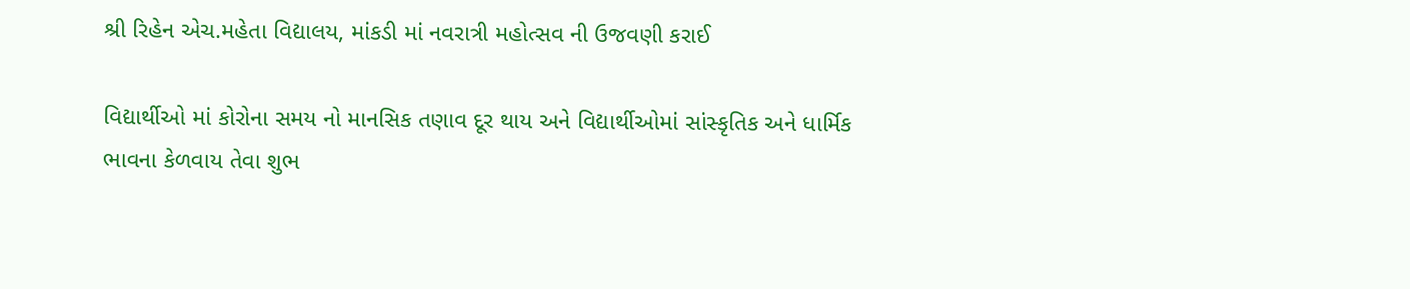શ્રી રિહેન એચ.મહેતા વિદ્યાલય, માંકડી માં નવરાત્રી મહોત્સવ ની ઉજવણી કરાઈ

વિદ્યાર્થીઓ માં કોરોના સમય નો માનસિક તણાવ દૂર થાય અને વિદ્યાર્થીઓમાં સાંસ્કૃતિક અને ધાર્મિક ભાવના કેળવાય તેવા શુભ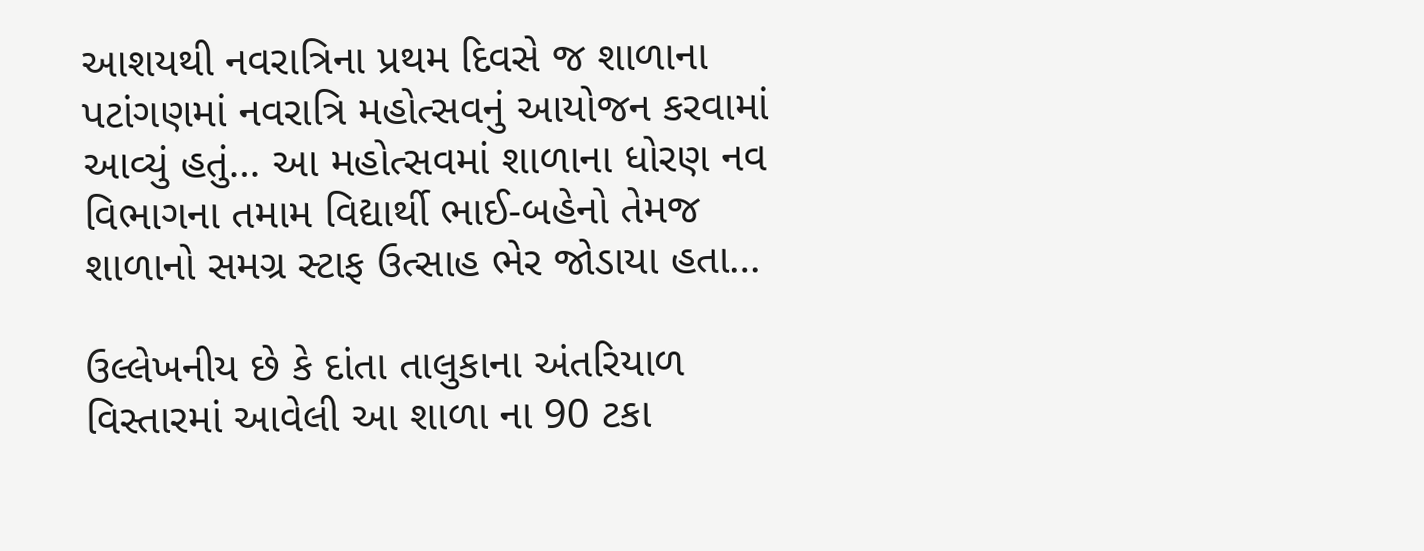આશયથી નવરાત્રિના પ્રથમ દિવસે જ શાળાના પટાંગણમાં નવરાત્રિ મહોત્સવનું આયોજન કરવામાં આવ્યું હતું… આ મહોત્સવમાં શાળાના ધોરણ નવ વિભાગના તમામ વિદ્યાર્થી ભાઈ-બહેનો તેમજ શાળાનો સમગ્ર સ્ટાફ ઉત્સાહ ભેર જોડાયા હતા…

ઉલ્લેખનીય છે કે દાંતા તાલુકાના અંતરિયાળ વિસ્તારમાં આવેલી આ શાળા ના 90 ટકા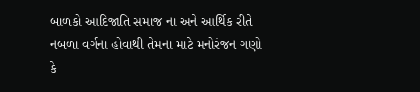બાળકો આદિજાતિ સમાજ ના અને આર્થિક રીતે નબળા વર્ગના હોવાથી તેમના માટે મનોરંજન ગણો કે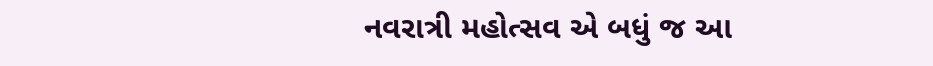નવરાત્રી મહોત્સવ એ બધું જ આ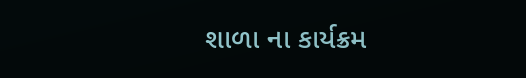શાળા ના કાર્યક્રમ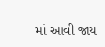માં આવી જાય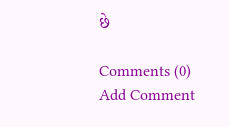છે

Comments (0)
Add Comment